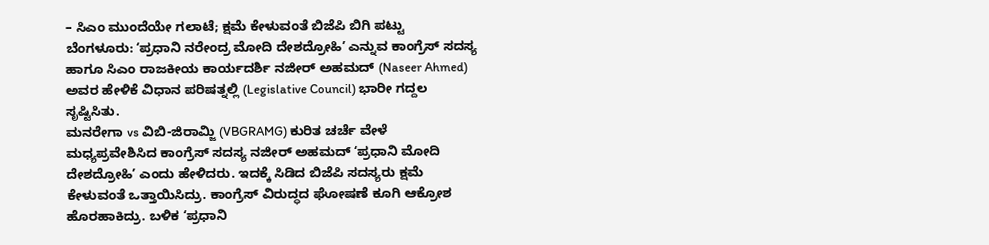– ಸಿಎಂ ಮುಂದೆಯೇ ಗಲಾಟೆ; ಕ್ಷಮೆ ಕೇಳುವಂತೆ ಬಿಜೆಪಿ ಬಿಗಿ ಪಟ್ಟು
ಬೆಂಗಳೂರು: ʻಪ್ರಧಾನಿ ನರೇಂದ್ರ ಮೋದಿ ದೇಶದ್ರೋಹಿʼ ಎನ್ನುವ ಕಾಂಗ್ರೆಸ್ ಸದಸ್ಯ ಹಾಗೂ ಸಿಎಂ ರಾಜಕೀಯ ಕಾರ್ಯದರ್ಶಿ ನಜೀರ್ ಅಹಮದ್ (Naseer Ahmed) ಅವರ ಹೇಳಿಕೆ ವಿಧಾನ ಪರಿಷತ್ನಲ್ಲಿ (Legislative Council) ಭಾರೀ ಗದ್ದಲ ಸೃಷ್ಟಿಸಿತು.
ಮನರೇಗಾ vs ವಿಬಿ-ಜಿರಾಮ್ಜಿ (VBGRAMG) ಕುರಿತ ಚರ್ಚೆ ವೇಳೆ ಮಧ್ಯಪ್ರವೇಶಿಸಿದ ಕಾಂಗ್ರೆಸ್ ಸದಸ್ಯ ನಜೀರ್ ಅಹಮದ್ ʻಪ್ರಧಾನಿ ಮೋದಿ ದೇಶದ್ರೋಹಿʼ ಎಂದು ಹೇಳಿದರು. ಇದಕ್ಕೆ ಸಿಡಿದ ಬಿಜೆಪಿ ಸದಸ್ಯರು ಕ್ಷಮೆ ಕೇಳುವಂತೆ ಒತ್ತಾಯಿಸಿದ್ರು. ಕಾಂಗ್ರೆಸ್ ವಿರುದ್ಧದ ಘೋಷಣೆ ಕೂಗಿ ಆಕ್ರೋಶ ಹೊರಹಾಕಿದ್ರು. ಬಳಿಕ ʻಪ್ರಧಾನಿ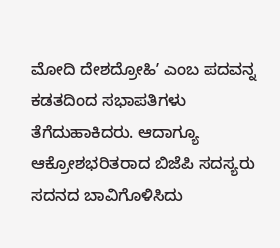ಮೋದಿ ದೇಶದ್ರೋಹಿʼ ಎಂಬ ಪದವನ್ನ ಕಡತದಿಂದ ಸಭಾಪತಿಗಳು ತೆಗೆದುಹಾಕಿದರು. ಆದಾಗ್ಯೂ ಆಕ್ರೋಶಭರಿತರಾದ ಬಿಜೆಪಿ ಸದಸ್ಯರು ಸದನದ ಬಾವಿಗೊಳಿಸಿದು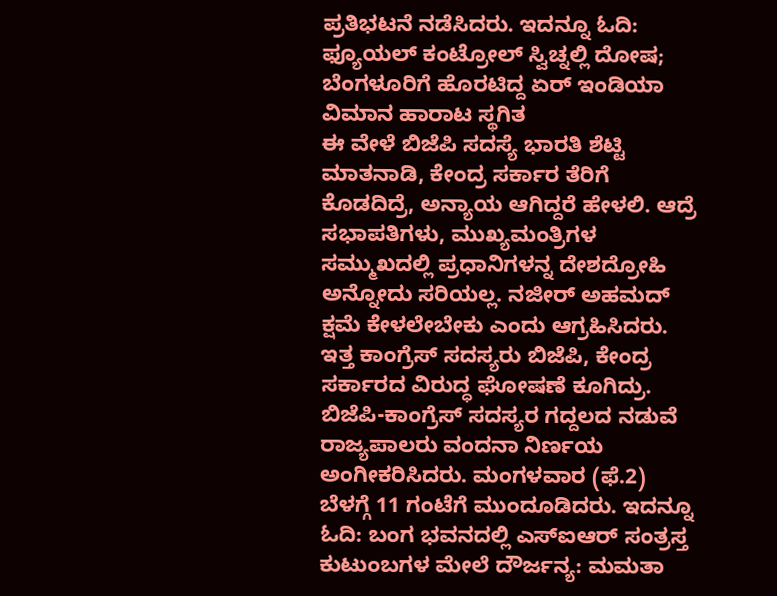ಪ್ರತಿಭಟನೆ ನಡೆಸಿದರು. ಇದನ್ನೂ ಓದಿ: ಫ್ಯೂಯಲ್ ಕಂಟ್ರೋಲ್ ಸ್ವಿಚ್ನಲ್ಲಿ ದೋಷ; ಬೆಂಗಳೂರಿಗೆ ಹೊರಟಿದ್ದ ಏರ್ ಇಂಡಿಯಾ ವಿಮಾನ ಹಾರಾಟ ಸ್ಥಗಿತ
ಈ ವೇಳೆ ಬಿಜೆಪಿ ಸದಸ್ಯೆ ಭಾರತಿ ಶೆಟ್ಟಿ ಮಾತನಾಡಿ, ಕೇಂದ್ರ ಸರ್ಕಾರ ತೆರಿಗೆ ಕೊಡದಿದ್ರೆ, ಅನ್ಯಾಯ ಆಗಿದ್ದರೆ ಹೇಳಲಿ. ಆದ್ರೆ ಸಭಾಪತಿಗಳು, ಮುಖ್ಯಮಂತ್ರಿಗಳ ಸಮ್ಮುಖದಲ್ಲಿ ಪ್ರಧಾನಿಗಳನ್ನ ದೇಶದ್ರೋಹಿ ಅನ್ನೋದು ಸರಿಯಲ್ಲ. ನಜೀರ್ ಅಹಮದ್ ಕ್ಷಮೆ ಕೇಳಲೇಬೇಕು ಎಂದು ಆಗ್ರಹಿಸಿದರು.
ಇತ್ತ ಕಾಂಗ್ರೆಸ್ ಸದಸ್ಯರು ಬಿಜೆಪಿ, ಕೇಂದ್ರ ಸರ್ಕಾರದ ವಿರುದ್ಧ ಘೋಷಣೆ ಕೂಗಿದ್ರು. ಬಿಜೆಪಿ-ಕಾಂಗ್ರೆಸ್ ಸದಸ್ಯರ ಗದ್ದಲದ ನಡುವೆ ರಾಜ್ಯಪಾಲರು ವಂದನಾ ನಿರ್ಣಯ ಅಂಗೀಕರಿಸಿದರು. ಮಂಗಳವಾರ (ಫೆ.2) ಬೆಳಗ್ಗೆ 11 ಗಂಟೆಗೆ ಮುಂದೂಡಿದರು. ಇದನ್ನೂ ಓದಿ: ಬಂಗ ಭವನದಲ್ಲಿ ಎಸ್ಐಆರ್ ಸಂತ್ರಸ್ತ ಕುಟುಂಬಗಳ ಮೇಲೆ ದೌರ್ಜನ್ಯ: ಮಮತಾ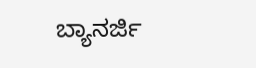ಬ್ಯಾನರ್ಜಿ